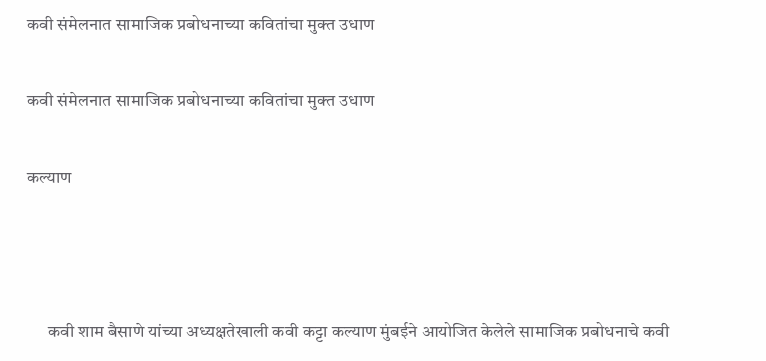कवी संमेलनात सामाजिक प्रबोधनाच्या कवितांचा मुक्त उधाण

कवी संमेलनात सामाजिक प्रबोधनाच्या कवितांचा मुक्त उधाण

कल्याण



      कवी शाम बैसाणे यांच्या अध्यक्षतेखाली कवी कट्टा कल्याण मुंबईने आयोजित केलेले सामाजिक प्रबोधनाचे कवी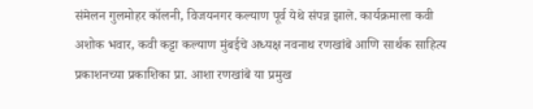संमेलन गुलमोहर कॉलनी, विजयनगर कल्याण पूर्व येथे संपन्न झाले. कार्यक्रमाला कवी अशोक भवार, कवी कट्टा कल्याण मुंबईचे अध्यक्ष नवनाथ रणखांबे आणि सार्थक साहित्य प्रकाशनच्या प्रकाशिका प्रा. आशा रणखांबे या प्रमुख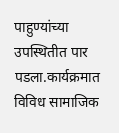पाहुण्यांच्या उपस्थितीत पार पडला.कार्यक्रमात विविध सामाजिक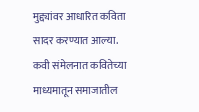मुद्द्यांवर आधारित कविता सादर करण्यात आल्या. कवी संमेलनात कवितेच्या माध्यमातून समाजातील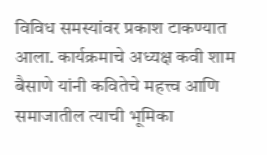विविध समस्यांवर प्रकाश टाकण्यात आला. कार्यक्रमाचे अध्यक्ष कवी शाम बैसाणे यांनी कवितेचे महत्त्व आणि समाजातील त्याची भूमिका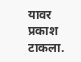यावर प्रकाश टाकला.